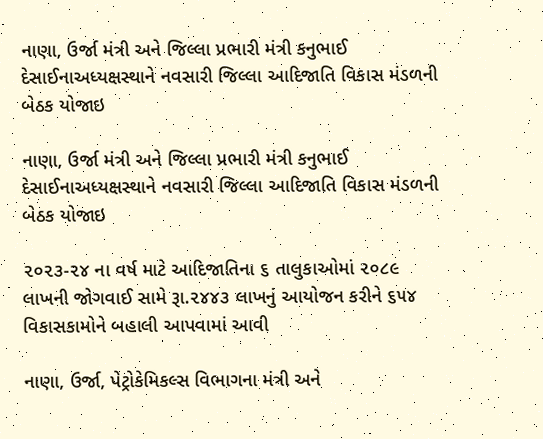નાણા, ઉર્જા મંત્રી અને જિલ્લા પ્રભારી મંત્રી કનુભાઈ દેસાઈનાઅધ્યક્ષસ્થાને નવસારી જિલ્લા આદિજાતિ વિકાસ મંડળની બેઠક યોજાઇ

નાણા, ઉર્જા મંત્રી અને જિલ્લા પ્રભારી મંત્રી કનુભાઈ દેસાઈનાઅધ્યક્ષસ્થાને નવસારી જિલ્લા આદિજાતિ વિકાસ મંડળની બેઠક યોજાઇ

૨૦૨૩-૨૪ ના વર્ષ માટે આદિજાતિના ૬ તાલુકાઓમાં ૨૦૮૯ લાખની જોગવાઈ સામે રૂા.૨૪૪૩ લાખનું આયોજન કરીને ૬૫૪ વિકાસકામોને બહાલી આપવામાં આવી

નાણા, ઉર્જા, પેટ્રોકેમિકલ્સ વિભાગના મંત્રી અને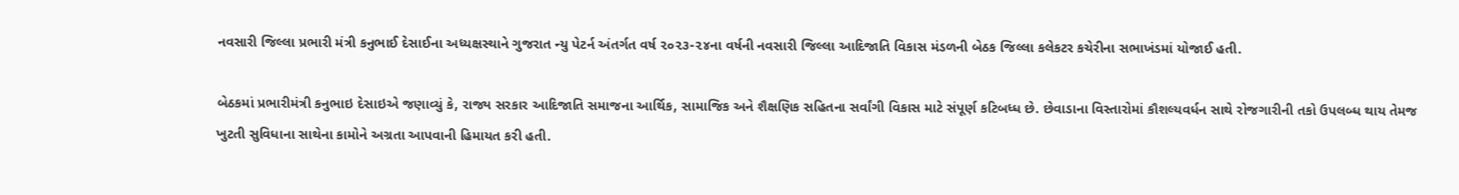નવસારી જિલ્લા પ્રભારી મંત્રી કનુભાઈ દેસાઈના અધ્યક્ષસ્થાને ગુજરાત ન્યુ પેટર્ન અંતર્ગત વર્ષ ૨૦૨૩-૨૪ના વર્ષની નવસારી જિલ્લા આદિજાતિ વિકાસ મંડળની બેઠક જિલ્લા કલેકટર કચેરીના સભાખંડમાં યોજાઈ હતી.

બેઠકમાં પ્રભારીમંત્રી કનુભાઇ દેસાઇએ જણાવ્યું કે, રાજ્ય સરકાર આદિજાતિ સમાજના આર્થિક, સામાજિક અને શૈક્ષણિક સહિતના સર્વાંગી વિકાસ માટે સંપૂર્ણ કટિબધ્ધ છે. છેવાડાના વિસ્તારોમાં કૌશલ્યવર્ધન સાથે રોજગારીની તકો ઉપલબ્ધ થાય તેમજ ખુટતી સુવિધાના સાથેના કામોને અગ્રતા આપવાની હિમાયત કરી હતી.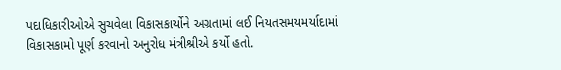પદાધિકારીઓએ સુચવેલા વિકાસકાર્યોને અગ્રતામાં લઈ નિયતસમયમર્યાદામાં વિકાસકામો પૂર્ણ કરવાનો અનુરોધ મંત્રીશ્રીએ કર્યો હતો.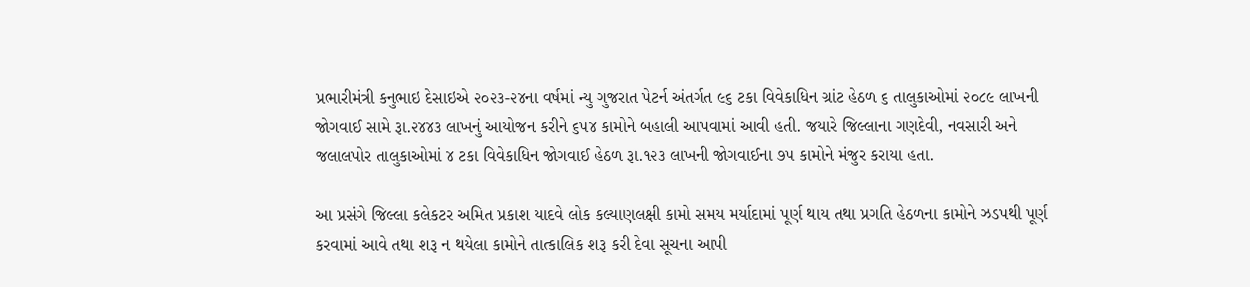પ્રભારીમંત્રી કનુભાઇ દેસાઇએ ૨૦૨૩-૨૪ના વર્ષમાં ન્યુ ગુજરાત પેટર્ન અંતર્ગત ૯૬ ટકા વિવેકાધિન ગ્રાંટ હેઠળ ૬ તાલુકાઓમાં ૨૦૮૯ લાખની જોગવાઈ સામે રૂા.૨૪૪૩ લાખનું આયોજન કરીને ૬૫૪ કામોને બહાલી આપવામાં આવી હતી. જયારે જિલ્લાના ગણદેવી, નવસારી અને જલાલપોર તાલુકાઓમાં ૪ ટકા વિવેકાધિન જોગવાઈ હેઠળ રૂા.૧૨૩ લાખની જોગવાઈના ૭૫ કામોને મંજુર કરાયા હતા.

આ પ્રસંગે જિલ્લા કલેકટર અમિત પ્રકાશ યાદવે લોક કલ્યાણલક્ષી કામો સમય મર્યાદામાં પૂર્ણ થાય તથા પ્રગતિ હેઠળના કામોને ઝડપથી પૂર્ણ કરવામાં આવે તથા શરૂ ન થયેલા કામોને તાત્કાલિક શરૂ કરી દેવા સૂચના આપી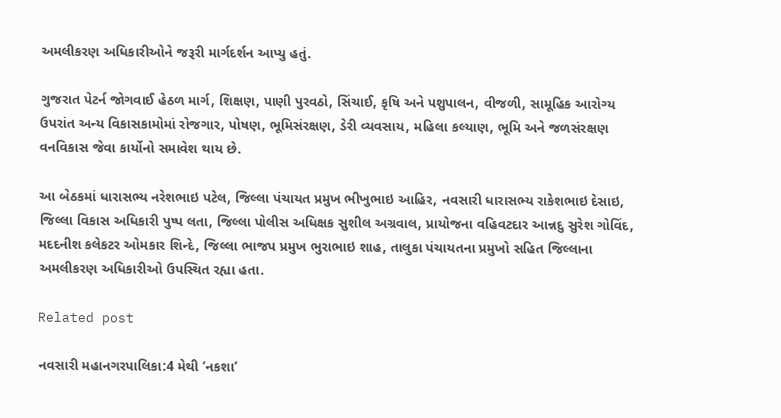અમલીકરણ અધિકારીઓને જરૂરી માર્ગદર્શન આપ્યુ હતું.

ગુજરાત પેટર્ન જોગવાઈ હેઠળ માર્ગ, શિક્ષણ, પાણી પુરવઠો, સિંચાઈ, કૃષિ અને પશુપાલન, વીજળી, સામૂહિક આરોગ્ય ઉપરાંત અન્ય વિકાસકામોમાં રોજગાર, પોષણ, ભૂમિસંરક્ષણ, ડેરી વ્યવસાય, મહિલા કલ્યાણ, ભૂમિ અને જળસંરક્ષણ વનવિકાસ જેવા કાર્યોનો સમાવેશ થાય છે.

આ બેઠકમાં ધારાસભ્ય નરેશભાઇ પટેલ, જિલ્લા પંચાયત પ્રમુખ ભીખુભાઇ આહિર, નવસારી ધારાસભ્ય રાકેશભાઇ દેસાઇ, જિલ્લા વિકાસ અધિકારી પુષ્પ લતા, જિલ્લા પોલીસ અધિક્ષક સુશીલ અગ્રવાલ, પ્રાયોજના વહિવટદાર આન્નદુ સુરેશ ગોવિંદ, મદદનીશ કલેકટર ઓમકાર શિન્દે, જિલ્લા ભાજપ પ્રમુખ ભુરાભાઇ શાહ, તાલુકા પંચાયતના પ્રમુખો સહિત જિલ્લાના અમલીકરણ અધિકારીઓ ઉપસ્થિત રહ્યા હતા.

Related post

નવસારી મહાનગરપાલિકા:4 મેથી ‘નકશા’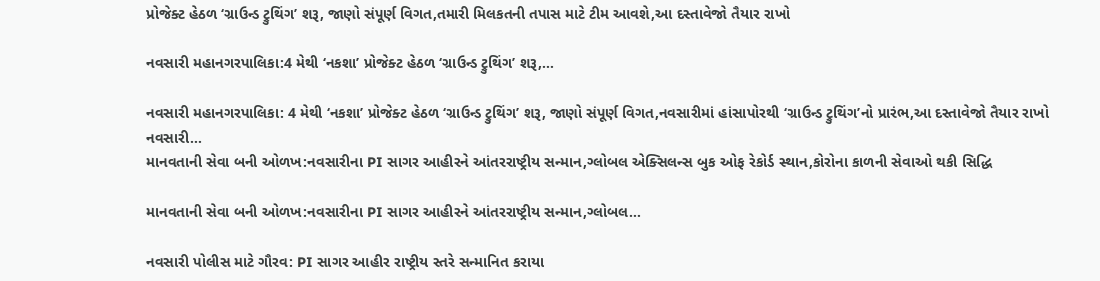પ્રોજેક્ટ હેઠળ ‘ગ્રાઉન્ડ ટ્રુથિંગ’ શરૂ, જાણો સંપૂર્ણ વિગત,તમારી મિલકતની તપાસ માટે ટીમ આવશે,આ દસ્તાવેજો તૈયાર રાખો

નવસારી મહાનગરપાલિકા:4 મેથી ‘નકશા’ પ્રોજેક્ટ હેઠળ ‘ગ્રાઉન્ડ ટ્રુથિંગ’ શરૂ,…

નવસારી મહાનગરપાલિકા: 4 મેથી ‘નકશા’ પ્રોજેક્ટ હેઠળ ‘ગ્રાઉન્ડ ટ્રુથિંગ’ શરૂ, જાણો સંપૂર્ણ વિગત,નવસારીમાં હાંસાપોરથી ‘ગ્રાઉન્ડ ટ્રુથિંગ’નો પ્રારંભ,આ દસ્તાવેજો તૈયાર રાખો નવસારી…
માનવતાની સેવા બની ઓળખ:નવસારીના PI સાગર આહીરને આંતરરાષ્ટ્રીય સન્માન,ગ્લોબલ એક્સિલન્સ બુક ઓફ રેકોર્ડ સ્થાન,કોરોના કાળની સેવાઓ થકી સિદ્ધિ

માનવતાની સેવા બની ઓળખ:નવસારીના PI સાગર આહીરને આંતરરાષ્ટ્રીય સન્માન,ગ્લોબલ…

નવસારી પોલીસ માટે ગૌરવ: PI સાગર આહીર રાષ્ટ્રીય સ્તરે સન્માનિત કરાયા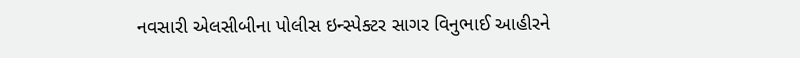નવસારી એલસીબીના પોલીસ ઇન્સ્પેક્ટર સાગર વિનુભાઈ આહીરને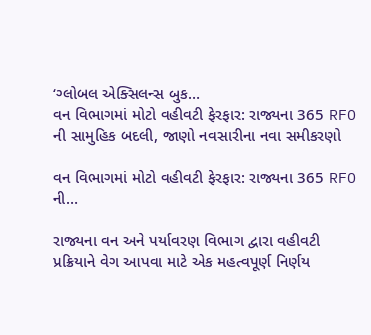‘ગ્લોબલ એક્સિલન્સ બુક…
વન વિભાગમાં મોટો વહીવટી ફેરફાર: રાજ્યના 365 RFO ની સામુહિક બદલી, જાણો નવસારીના નવા સમીકરણો

વન વિભાગમાં મોટો વહીવટી ફેરફાર: રાજ્યના 365 RFO ની…

રાજ્યના વન અને પર્યાવરણ વિભાગ દ્વારા વહીવટી પ્રક્રિયાને વેગ આપવા માટે એક મહત્વપૂર્ણ નિર્ણય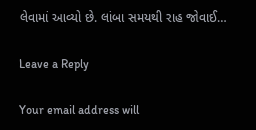લેવામાં આવ્યો છે. લાંબા સમયથી રાહ જોવાઈ…

Leave a Reply

Your email address will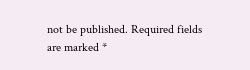not be published. Required fields are marked *